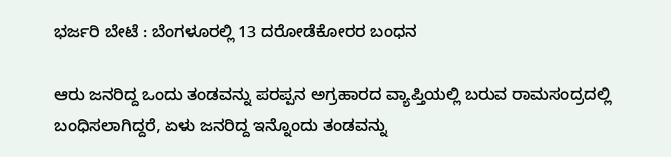ಭರ್ಜರಿ ಬೇಟೆ : ಬೆಂಗಳೂರಲ್ಲಿ 13 ದರೋಡೆಕೋರರ ಬಂಧನ

ಆರು ಜನರಿದ್ದ ಒಂದು ತಂಡವನ್ನು ಪರಪ್ಪನ ಅಗ್ರಹಾರದ ವ್ಯಾಪ್ತಿಯಲ್ಲಿ ಬರುವ ರಾಮಸಂದ್ರದಲ್ಲಿ ಬಂಧಿಸಲಾಗಿದ್ದರೆ, ಏಳು ಜನರಿದ್ದ ಇನ್ನೊಂದು ತಂಡವನ್ನು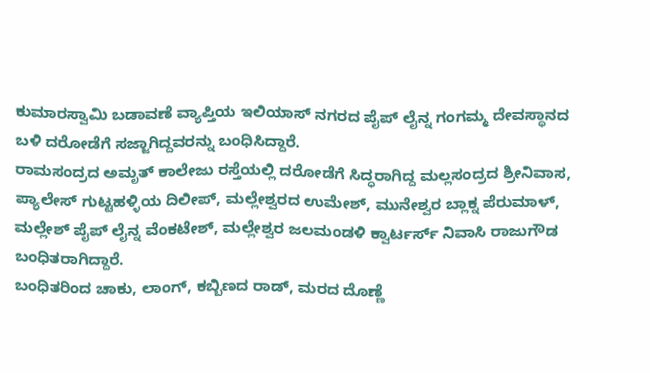ಕುಮಾರಸ್ವಾಮಿ ಬಡಾವಣೆ ವ್ಯಾಪ್ತಿಯ ಇಲಿಯಾಸ್ ನಗರದ ಪೈಪ್ ಲೈನ್ನ ಗಂಗಮ್ಮ ದೇವಸ್ಥಾನದ ಬಳಿ ದರೋಡೆಗೆ ಸಜ್ಜಾಗಿದ್ದವರನ್ನು ಬಂಧಿಸಿದ್ದಾರೆ.
ರಾಮಸಂದ್ರದ ಅಮೃತ್ ಕಾಲೇಜು ರಸ್ತೆಯಲ್ಲಿ ದರೋಡೆಗೆ ಸಿದ್ಧರಾಗಿದ್ದ ಮಲ್ಲಸಂದ್ರದ ಶ್ರೀನಿವಾಸ, ಪ್ಯಾಲೇಸ್ ಗುಟ್ಟಹಳ್ಳಿಯ ದಿಲೀಪ್, ಮಲ್ಲೇಶ್ವರದ ಉಮೇಶ್, ಮುನೇಶ್ವರ ಬ್ಲಾಕ್ನ ಪೆರುಮಾಳ್, ಮಲ್ಲೇಶ್ ಪೈಪ್ ಲೈನ್ನ ವೆಂಕಟೇಶ್, ಮಲ್ಲೇಶ್ವರ ಜಲಮಂಡಳಿ ಕ್ವಾರ್ಟರ್ಸ್ ನಿವಾಸಿ ರಾಜುಗೌಡ ಬಂಧಿತರಾಗಿದ್ದಾರೆ.
ಬಂಧಿತರಿಂದ ಚಾಕು, ಲಾಂಗ್, ಕಬ್ಬಿಣದ ರಾಡ್, ಮರದ ದೊಣ್ಣೆ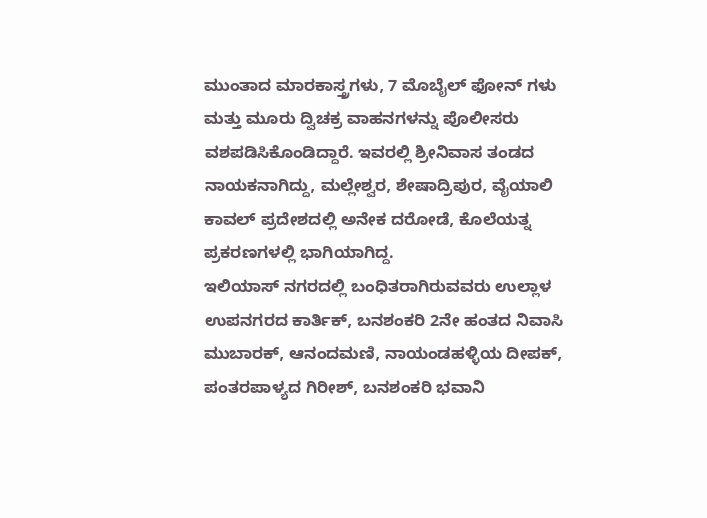ಮುಂತಾದ ಮಾರಕಾಸ್ತ್ರಗಳು, 7 ಮೊಬೈಲ್ ಫೋನ್ ಗಳು ಮತ್ತು ಮೂರು ದ್ವಿಚಕ್ರ ವಾಹನಗಳನ್ನು ಪೊಲೀಸರು ವಶಪಡಿಸಿಕೊಂಡಿದ್ದಾರೆ. ಇವರಲ್ಲಿ ಶ್ರೀನಿವಾಸ ತಂಡದ ನಾಯಕನಾಗಿದ್ದು, ಮಲ್ಲೇಶ್ವರ, ಶೇಷಾದ್ರಿಪುರ, ವೈಯಾಲಿ ಕಾವಲ್ ಪ್ರದೇಶದಲ್ಲಿ ಅನೇಕ ದರೋಡೆ, ಕೊಲೆಯತ್ನ ಪ್ರಕರಣಗಳಲ್ಲಿ ಭಾಗಿಯಾಗಿದ್ದ.
ಇಲಿಯಾಸ್ ನಗರದಲ್ಲಿ ಬಂಧಿತರಾಗಿರುವವರು ಉಲ್ಲಾಳ ಉಪನಗರದ ಕಾರ್ತಿಕ್, ಬನಶಂಕರಿ 2ನೇ ಹಂತದ ನಿವಾಸಿ ಮುಬಾರಕ್, ಆನಂದಮಣಿ, ನಾಯಂಡಹಳ್ಳಿಯ ದೀಪಕ್, ಪಂತರಪಾಳ್ಯದ ಗಿರೀಶ್, ಬನಶಂಕರಿ ಭವಾನಿ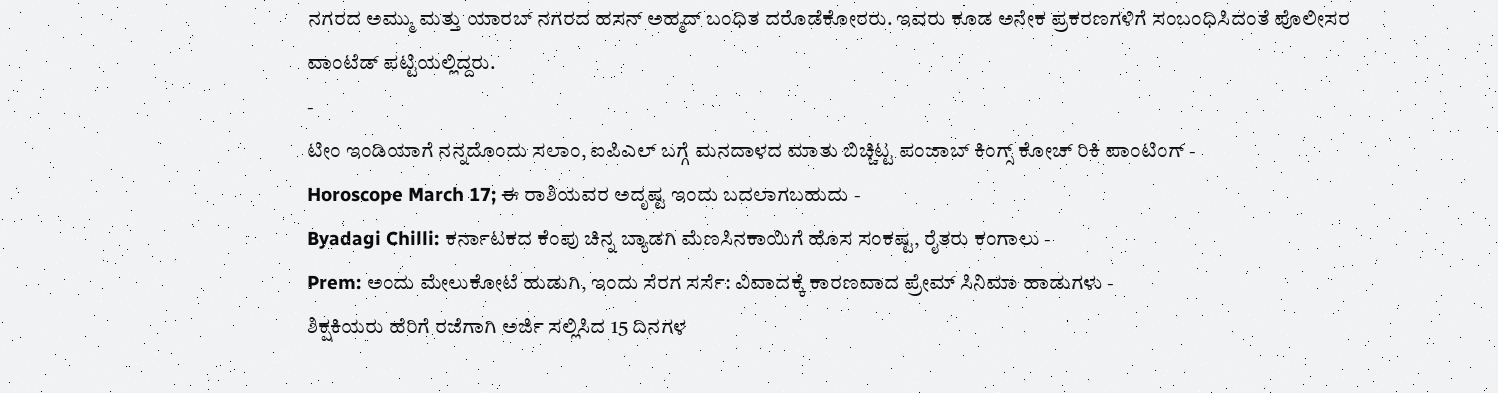ನಗರದ ಅಮ್ಮು ಮತ್ತು ಯಾರಬ್ ನಗರದ ಹಸನ್ ಅಹ್ಮದ್ ಬಂಧಿತ ದರೊಡೆಕೋರರು. ಇವರು ಕೂಡ ಅನೇಕ ಪ್ರಕರಣಗಳಿಗೆ ಸಂಬಂಧಿಸಿದಂತೆ ಪೊಲೀಸರ ವಾಂಟೆಡ್ ಪಟ್ಟಿಯಲ್ಲಿದ್ದರು.
-
ಟೀಂ ಇಂಡಿಯಾಗೆ ನನ್ನದೊಂದು ಸಲಾಂ, ಐಪಿಎಲ್ ಬಗ್ಗೆ ಮನದಾಳದ ಮಾತು ಬಿಚ್ಚಿಟ್ಟ ಪಂಜಾಬ್ ಕಿಂಗ್ಸ್ ಕೋಚ್ ರಿಕಿ ಪಾಂಟಿಂಗ್ -
Horoscope March 17; ಈ ರಾಶಿಯವರ ಅದೃಷ್ಟ ಇಂದು ಬದಲಾಗಬಹುದು -
Byadagi Chilli: ಕರ್ನಾಟಕದ ಕೆಂಪು ಚಿನ್ನ ಬ್ಯಾಡಗಿ ಮೆಣಸಿನಕಾಯಿಗೆ ಹೊಸ ಸಂಕಷ್ಟ, ರೈತರು ಕಂಗಾಲು -
Prem: ಅಂದು ಮೇಲುಕೋಟೆ ಹುಡುಗಿ, ಇಂದು ಸೆರಗ ಸರ್ಸೆ: ವಿವಾದಕ್ಕೆ ಕಾರಣವಾದ ಪ್ರೇಮ್ ಸಿನಿಮಾ ಹಾಡುಗಳು -
ಶಿಕ್ಷಕಿಯರು ಹೆರಿಗೆ ರಜೆಗಾಗಿ ಅರ್ಜಿ ಸಲ್ಲಿಸಿದ 15 ದಿನಗಳ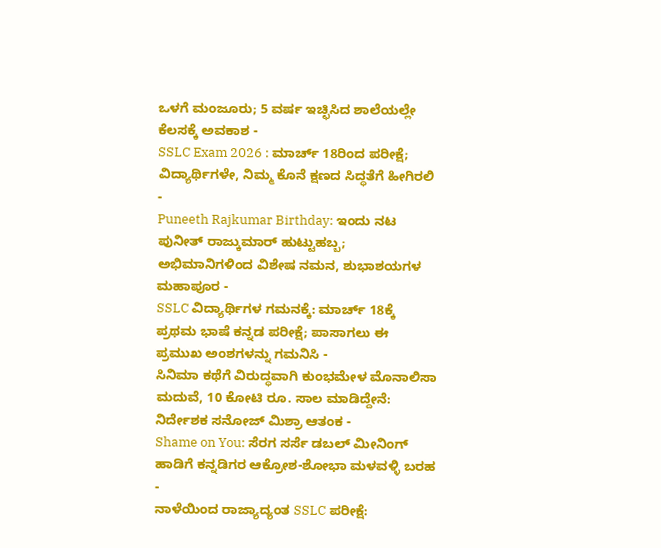ಒಳಗೆ ಮಂಜೂರು; 5 ವರ್ಷ ಇಚ್ಛಿಸಿದ ಶಾಲೆಯಲ್ಲೇ ಕೆಲಸಕ್ಕೆ ಅವಕಾಶ -
SSLC Exam 2026 : ಮಾರ್ಚ್ 18ರಿಂದ ಪರೀಕ್ಷೆ; ವಿದ್ಯಾರ್ಥಿಗಳೇ, ನಿಮ್ಮ ಕೊನೆ ಕ್ಷಣದ ಸಿದ್ಧತೆಗೆ ಹೀಗಿರಲಿ -
Puneeth Rajkumar Birthday: ಇಂದು ನಟ ಪುನೀತ್ ರಾಜ್ಕುಮಾರ್ ಹುಟ್ಟುಹಬ್ಬ; ಅಭಿಮಾನಿಗಳಿಂದ ವಿಶೇಷ ನಮನ, ಶುಭಾಶಯಗಳ ಮಹಾಪೂರ -
SSLC ವಿದ್ಯಾರ್ಥಿಗಳ ಗಮನಕ್ಕೆ: ಮಾರ್ಚ್ 18ಕ್ಕೆ ಪ್ರಥಮ ಭಾಷೆ ಕನ್ನಡ ಪರೀಕ್ಷೆ; ಪಾಸಾಗಲು ಈ ಪ್ರಮುಖ ಅಂಶಗಳನ್ನು ಗಮನಿಸಿ -
ಸಿನಿಮಾ ಕಥೆಗೆ ವಿರುದ್ಧವಾಗಿ ಕುಂಭಮೇಳ ಮೊನಾಲಿಸಾ ಮದುವೆ, 10 ಕೋಟಿ ರೂ. ಸಾಲ ಮಾಡಿದ್ದೇನೆ: ನಿರ್ದೇಶಕ ಸನೋಜ್ ಮಿಶ್ರಾ ಆತಂಕ -
Shame on You: ಸೆರಗ ಸರ್ಸೆ ಡಬಲ್ ಮೀನಿಂಗ್ ಹಾಡಿಗೆ ಕನ್ನಡಿಗರ ಆಕ್ರೋಶ-ಶೋಭಾ ಮಳವಳ್ಳಿ ಬರಹ -
ನಾಳೆಯಿಂದ ರಾಜ್ಯಾದ್ಯಂತ SSLC ಪರೀಕ್ಷೆ: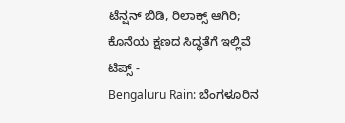ಟೆನ್ಷನ್ ಬಿಡಿ, ರಿಲಾಕ್ಸ್ ಆಗಿರಿ; ಕೊನೆಯ ಕ್ಷಣದ ಸಿದ್ಧತೆಗೆ ಇಲ್ಲಿವೆ ಟಿಪ್ಸ್ -
Bengaluru Rain: ಬೆಂಗಳೂರಿನ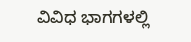ವಿವಿಧ ಭಾಗಗಳಲ್ಲಿ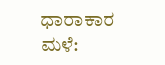ಧಾರಾಕಾರ ಮಳೆ: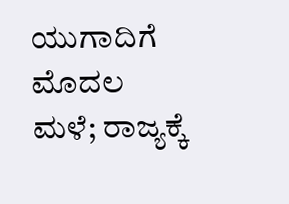ಯುಗಾದಿಗೆ ಮೊದಲ ಮಳೆ; ರಾಜ್ಯಕ್ಕೆ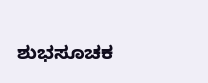ಶುಭಸೂಚಕ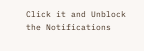Click it and Unblock the Notifications